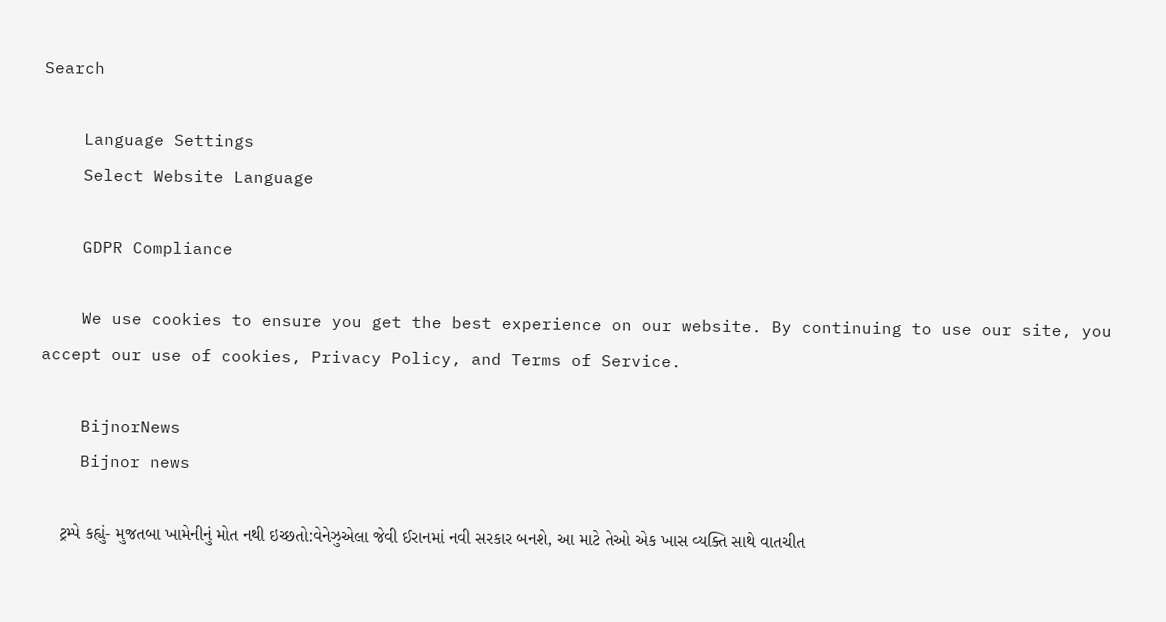Search

    Language Settings
    Select Website Language

    GDPR Compliance

    We use cookies to ensure you get the best experience on our website. By continuing to use our site, you accept our use of cookies, Privacy Policy, and Terms of Service.

    BijnorNews
    Bijnor news

    ટ્રમ્પે કહ્યું- મુજતબા ખામેનીનું મોત નથી ઇચ્છતો:વેનેઝુએલા જેવી ઈરાનમાં નવી સરકાર બનશે, આ માટે તેઓ એક ખાસ વ્યક્તિ સાથે વાતચીત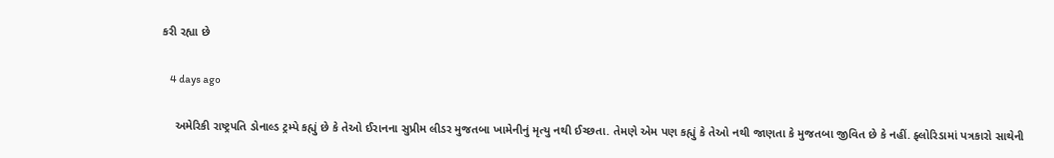કરી રહ્યા છે

    4 days ago

    અમેરિકી રાષ્ટ્રપતિ ડોનાલ્ડ ટ્રમ્પે કહ્યું છે કે તેઓ ઈરાનના સુપ્રીમ લીડર મુજતબા ખામેનીનું મૃત્યુ નથી ઈચ્છતા. તેમણે એમ પણ કહ્યું કે તેઓ નથી જાણતા કે મુજતબા જીવિત છે કે નહીં. ફ્લોરિડામાં પત્રકારો સાથેની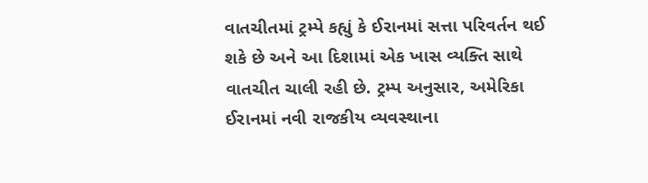વાતચીતમાં ટ્રમ્પે કહ્યું કે ઈરાનમાં સત્તા પરિવર્તન થઈ શકે છે અને આ દિશામાં એક ખાસ વ્યક્તિ સાથે વાતચીત ચાલી રહી છે. ટ્રમ્પ અનુસાર, અમેરિકા ઈરાનમાં નવી રાજકીય વ્યવસ્થાના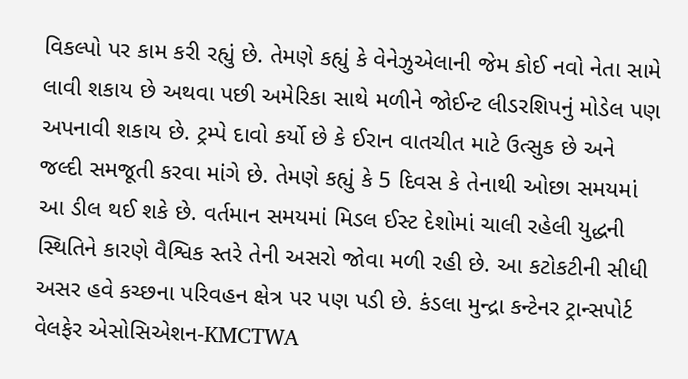વિકલ્પો પર કામ કરી રહ્યું છે. તેમણે કહ્યું કે વેનેઝુએલાની જેમ કોઈ નવો નેતા સામે લાવી શકાય છે અથવા પછી અમેરિકા સાથે મળીને જોઈન્ટ લીડરશિપનું મોડેલ પણ અપનાવી શકાય છે. ટ્રમ્પે દાવો કર્યો છે કે ઈરાન વાતચીત માટે ઉત્સુક છે અને જલ્દી સમજૂતી કરવા માંગે છે. તેમણે કહ્યું કે 5 દિવસ કે તેનાથી ઓછા સમયમાં આ ડીલ થઈ શકે છે. વર્તમાન સમયમાં મિડલ ઈસ્ટ દેશોમાં ચાલી રહેલી યુદ્ધની સ્થિતિને કારણે વૈશ્વિક સ્તરે તેની અસરો જોવા મળી રહી છે. આ કટોકટીની સીધી અસર હવે કચ્છના પરિવહન ક્ષેત્ર પર પણ પડી છે. કંડલા મુન્દ્રા કન્ટેનર ટ્રાન્સપોર્ટ વેલફેર એસોસિએશન-KMCTWA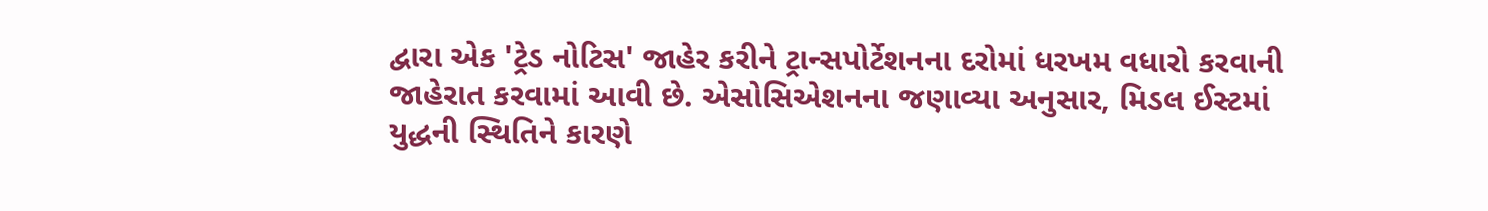દ્વારા એક 'ટ્રેડ નોટિસ' જાહેર કરીને ટ્રાન્સપોર્ટેશનના દરોમાં ધરખમ વધારો કરવાની જાહેરાત કરવામાં આવી છે. એસોસિએશનના જણાવ્યા અનુસાર, મિડલ ઈસ્ટમાં યુદ્ધની સ્થિતિને કારણે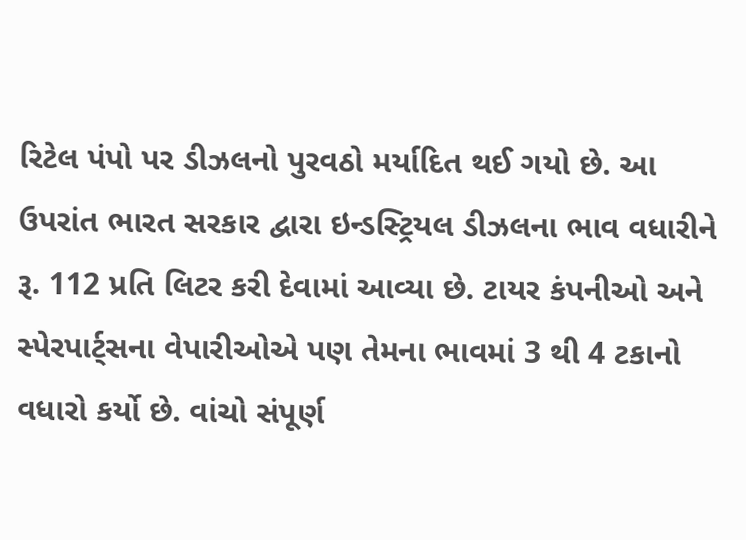રિટેલ પંપો પર ડીઝલનો પુરવઠો મર્યાદિત થઈ ગયો છે. આ ઉપરાંત ભારત સરકાર દ્વારા ઇન્ડસ્ટ્રિયલ ડીઝલના ભાવ વધારીને રૂ. 112 પ્રતિ લિટર કરી દેવામાં આવ્યા છે. ટાયર કંપનીઓ અને સ્પેરપાર્ટ્સના વેપારીઓએ પણ તેમના ભાવમાં 3 થી 4 ટકાનો વધારો કર્યો છે. વાંચો સંપૂર્ણ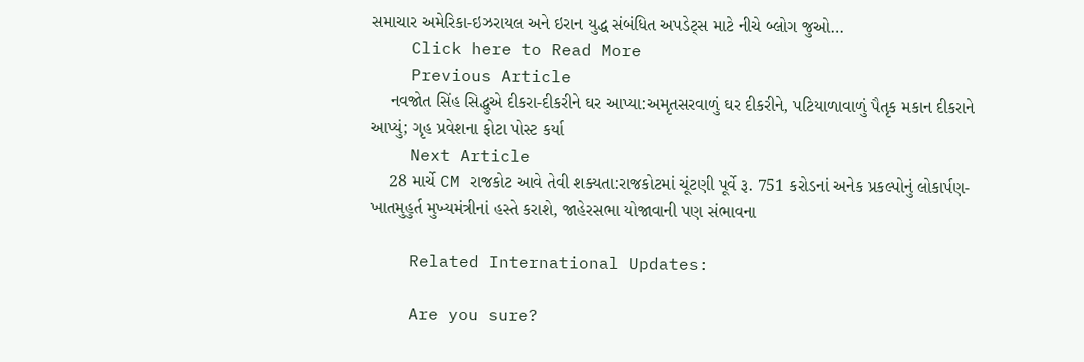સમાચાર અમેરિકા-ઇઝરાયલ અને ઇરાન યુદ્ધ સંબંધિત અપડેટ્સ માટે નીચે બ્લોગ જુઓ…
    Click here to Read More
    Previous Article
    નવજોત સિંહ સિદ્ધુએ દીકરા-દીકરીને ઘર આપ્યા:અમૃતસરવાળું ઘર દીકરીને, પટિયાળાવાળું પૈતૃક મકાન દીકરાને આપ્યું; ગૃહ પ્રવેશના ફોટા પોસ્ટ કર્યા
    Next Article
    28 માર્ચે CM રાજકોટ આવે તેવી શક્યતા:રાજકોટમાં ચૂંટણી પૂર્વે રૂ. 751 કરોડનાં અનેક પ્રકલ્પોનું લોકાર્પણ-ખાતમુહુર્ત મુખ્યમંત્રીનાં હસ્તે કરાશે, જાહેરસભા યોજાવાની પણ સંભાવના

    Related International Updates:

    Are you sure?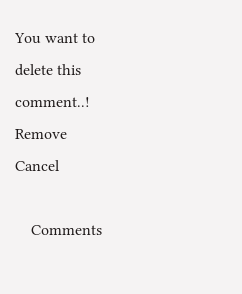You want to delete this comment..! Remove Cancel

    Comments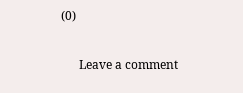(0)

      Leave a comment